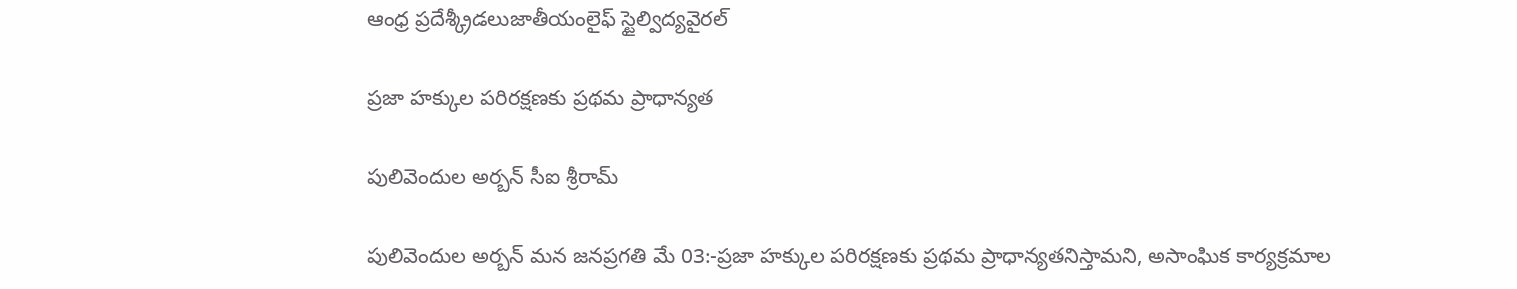ఆంధ్ర ప్రదేశ్క్రీడలుజాతీయంలైఫ్ స్టైల్విద్యవైరల్

ప్రజా హక్కుల పరిరక్షణకు ప్రథమ ప్రాధాన్యత

పులివెందుల అర్బన్ సీఐ శ్రీరామ్

పులివెందుల అర్బన్ మన జనప్రగతి మే 03:-ప్రజా హక్కుల పరిరక్షణకు ప్రథమ ప్రాధాన్యతనిస్తామని, అసాంఘిక కార్యక్రమాల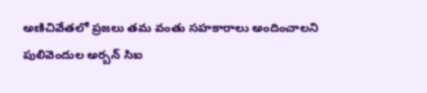అణిచివేతలో ప్రజలు తమ వంతు సహకారాలు అందించాలని పులివెందుల అర్బన్ సిఐ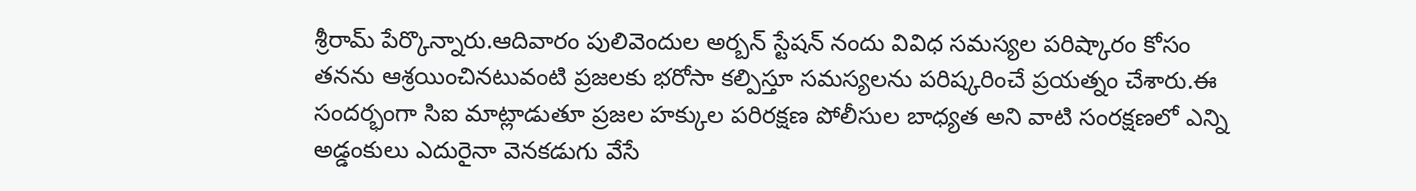శ్రీరామ్ పేర్కొన్నారు.ఆదివారం పులివెందుల అర్బన్ స్టేషన్ నందు వివిధ సమస్యల పరిష్కారం కోసం తనను ఆశ్రయించినటువంటి ప్రజలకు భరోసా కల్పిస్తూ సమస్యలను పరిష్కరించే ప్రయత్నం చేశారు.ఈ సందర్భంగా సిఐ మాట్లాడుతూ ప్రజల హక్కుల పరిరక్షణ పోలీసుల బాధ్యత అని వాటి సంరక్షణలో ఎన్ని అడ్డంకులు ఎదురైనా వెనకడుగు వేసే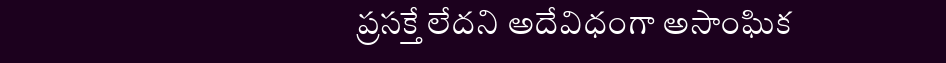ప్రసక్తే లేదని అదేవిధంగా అసాంఘిక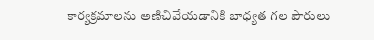కార్యక్రమాలను అణిచివేయడానికి బాధ్యత గల పౌరులు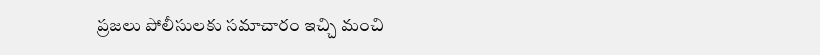ప్రజలు పోలీసులకు సమాచారం ఇచ్చి మంచి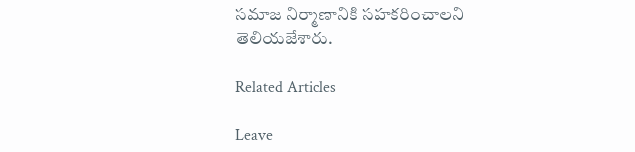సమాజ నిర్మాణానికి సహకరించాలని తెలియజేశారు.

Related Articles

Leave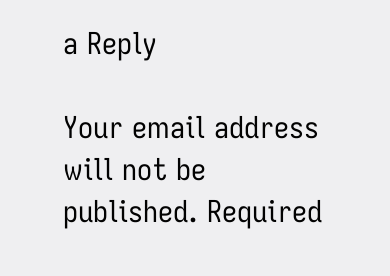a Reply

Your email address will not be published. Required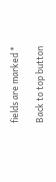fields are marked *

Back to top button